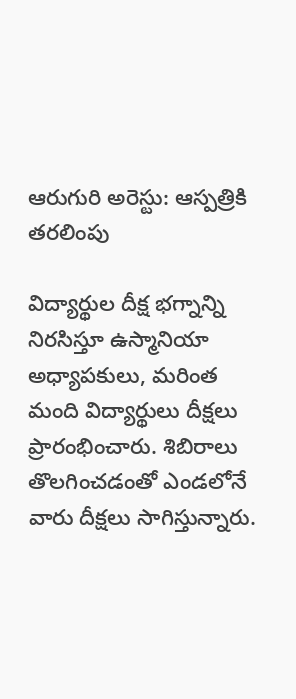ఆరుగురి అరెస్టు: ఆస్పత్రికి తరలింపు

విద్యార్థుల దీక్ష భగ్నాన్ని నిరసిస్తూ ఉస్మానియా అధ్యాపకులు, మరింత మంది విద్యార్థులు దీక్షలు ప్రారంభించారు. శిబిరాలు తొలగించడంతో ఎండలోనే వారు దీక్షలు సాగిస్తున్నారు.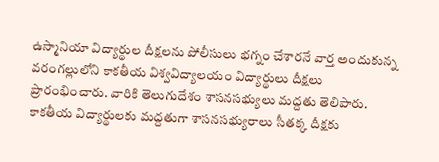ఉస్మానియా విద్యార్థుల దీక్షలను పోలీసులు భగ్నం చేశారనే వార్త అందుకున్న వరంగల్లులోని కాకతీయ విశ్వవిద్యాలయం విద్యార్థులు దీక్షలు ప్రారంభించారు. వారికి తెలుగుదేశం శాసనసభ్యులు మద్దతు తెలిపారు. కాకతీయ విద్యార్థులకు మద్దతుగా శాసనసభ్యురాలు సీతక్క దీక్షకు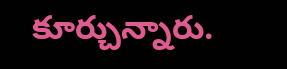కూర్చున్నారు.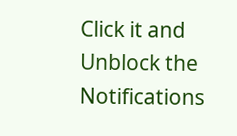Click it and Unblock the Notifications